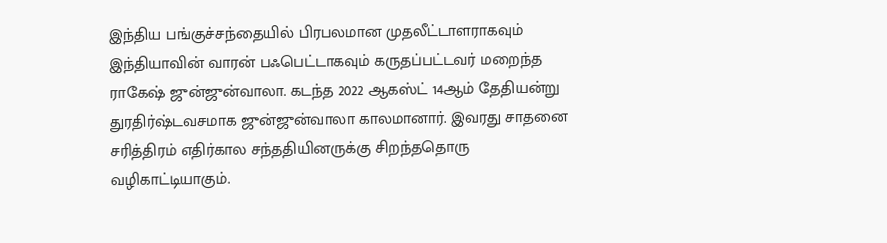இந்திய பங்குச்சந்தையில் பிரபலமான முதலீட்டாளராகவும் இந்தியாவின் வாரன் பஃபெட்டாகவும் கருதப்பட்டவர் மறைந்த ராகேஷ் ஜுன்ஜுன்வாலா. கடந்த 2022 ஆகஸ்ட் 14ஆம் தேதியன்று துரதிர்ஷ்டவசமாக ஜுன்ஜுன்வாலா காலமானார். இவரது சாதனை சரித்திரம் எதிர்கால சந்ததியினருக்கு சிறந்ததொரு வழிகாட்டியாகும்.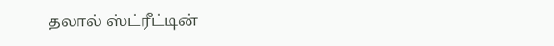தலால் ஸ்ட்ரீட்டின்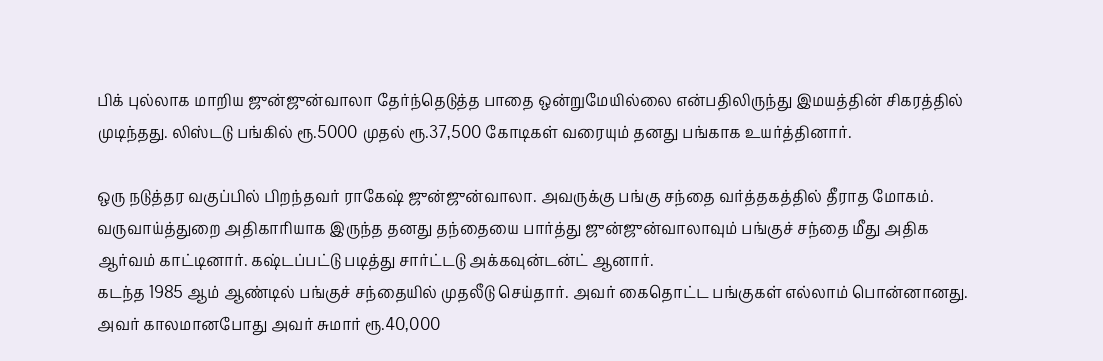பிக் புல்லாக மாறிய ஜுன்ஜுன்வாலா தேர்ந்தெடுத்த பாதை ஒன்றுமேயில்லை என்பதிலிருந்து இமயத்தின் சிகரத்தில் முடிந்தது. லிஸ்டடு பங்கில் ரூ.5000 முதல் ரூ.37,500 கோடிகள் வரையும் தனது பங்காக உயர்த்தினார்.

ஒரு நடுத்தர வகுப்பில் பிறந்தவர் ராகேஷ் ஜுன்ஜுன்வாலா. அவருக்கு பங்கு சந்தை வர்த்தகத்தில் தீராத மோகம். வருவாய்த்துறை அதிகாரியாக இருந்த தனது தந்தையை பார்த்து ஜுன்ஜுன்வாலாவும் பங்குச் சந்தை மீது அதிக ஆர்வம் காட்டினார். கஷ்டப்பட்டு படித்து சார்ட்டடு அக்கவுன்டன்ட் ஆனார்.
கடந்த 1985 ஆம் ஆண்டில் பங்குச் சந்தையில் முதலீடு செய்தார். அவர் கைதொட்ட பங்குகள் எல்லாம் பொன்னானது. அவர் காலமானபோது அவர் சுமார் ரூ.40,000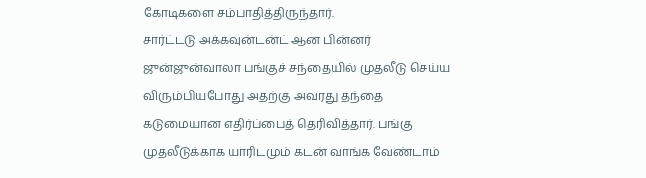கோடிகளை சம்பாதித்திருந்தார்.
சார்ட்டடு அக்கவுன்டன்ட் ஆன பின்னர் ஜுன்ஜுன்வாலா பங்குச் சந்தையில் முதலீடு செய்ய விரும்பியபோது அதற்கு அவரது தந்தை கடுமையான எதிர்ப்பைத் தெரிவித்தார். பங்கு முதலீடுக்காக யாரிடமும் கடன் வாங்க வேண்டாம்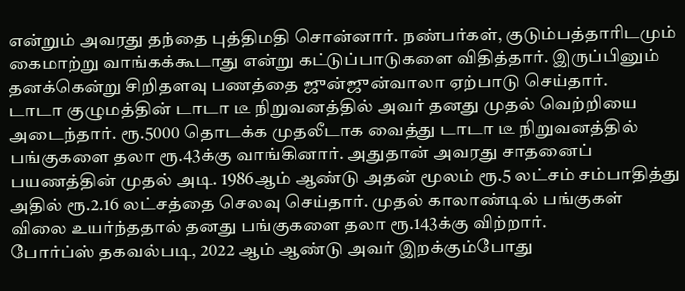என்றும் அவரது தந்தை புத்திமதி சொன்னார். நண்பர்கள், குடும்பத்தாரிடமும் கைமாற்று வாங்கக்கூடாது என்று கட்டுப்பாடுகளை விதித்தார். இருப்பினும் தனக்கென்று சிறிதளவு பணத்தை ஜுன்ஜுன்வாலா ஏற்பாடு செய்தார்.
டாடா குழுமத்தின் டாடா டீ நிறுவனத்தில் அவர் தனது முதல் வெற்றியை அடைந்தார். ரூ.5000 தொடக்க முதலீடாக வைத்து டாடா டீ நிறுவனத்தில் பங்குகளை தலா ரூ.43க்கு வாங்கினார். அதுதான் அவரது சாதனைப் பயணத்தின் முதல் அடி. 1986ஆம் ஆண்டு அதன் மூலம் ரூ.5 லட்சம் சம்பாதித்து அதில் ரூ.2.16 லட்சத்தை செலவு செய்தார். முதல் காலாண்டில் பங்குகள் விலை உயர்ந்ததால் தனது பங்குகளை தலா ரூ.143க்கு விற்றார்.
போர்ப்ஸ் தகவல்படி, 2022 ஆம் ஆண்டு அவர் இறக்கும்போது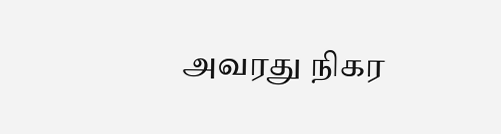அவரது நிகர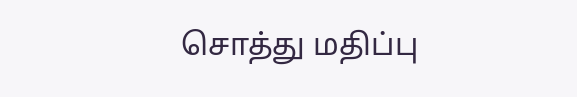சொத்து மதிப்பு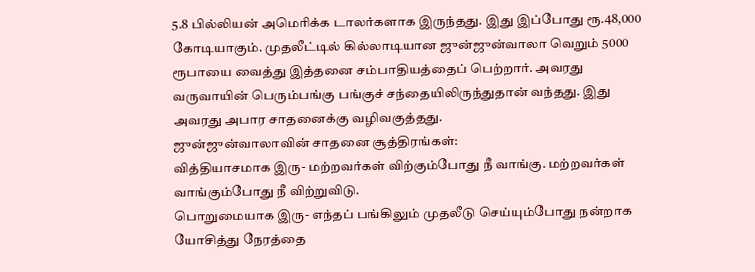5.8 பில்லியன் அமெரிக்க டாலர்களாக இருந்தது. இது இப்போது ரூ.48,000 கோடியாகும். முதலீட்டில் கில்லாடியான ஜுன்ஜுன்வாலா வெறும் 5000 ரூபாயை வைத்து இத்தனை சம்பாதியத்தைப் பெற்றார். அவரது வருவாயின் பெரும்பங்கு பங்குச் சந்தையிலிருந்துதான் வந்தது. இது அவரது அபார சாதனைக்கு வழிவகுத்தது.
ஜுன்ஜுன்வாலாவின் சாதனை சூத்திரங்கள்:
வித்தியாசமாக இரு- மற்றவர்கள் விற்கும்போது நீ வாங்கு. மற்றவர்கள் வாங்கும்போது நீ விற்றுவிடு.
பொறுமையாக இரு- எந்தப் பங்கிலும் முதலீடு செய்யும்போது நன்றாக யோசித்து நேரத்தை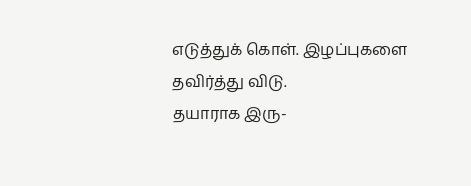எடுத்துக் கொள். இழப்புகளை தவிர்த்து விடு.
தயாராக இரு-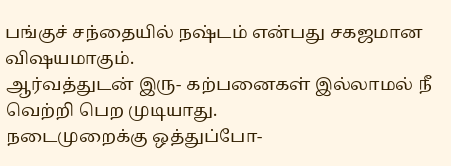பங்குச் சந்தையில் நஷ்டம் என்பது சகஜமான விஷயமாகும்.
ஆர்வத்துடன் இரு- கற்பனைகள் இல்லாமல் நீ வெற்றி பெற முடியாது.
நடைமுறைக்கு ஒத்துப்போ-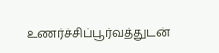உணர்ச்சிப்பூர்வத்துடன்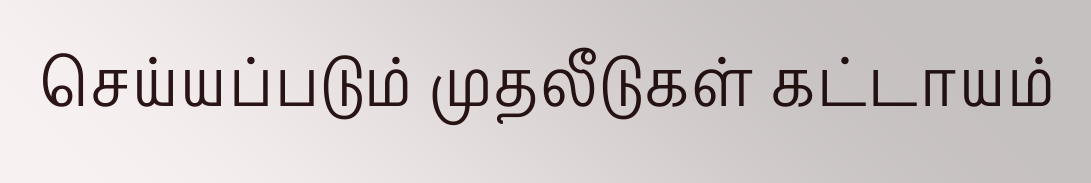செய்யப்படும் முதலீடுகள் கட்டாயம்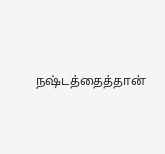நஷ்டத்தைத்தான்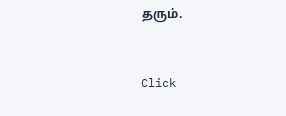தரும்.


Click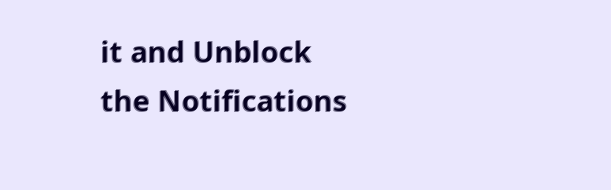it and Unblock the Notifications